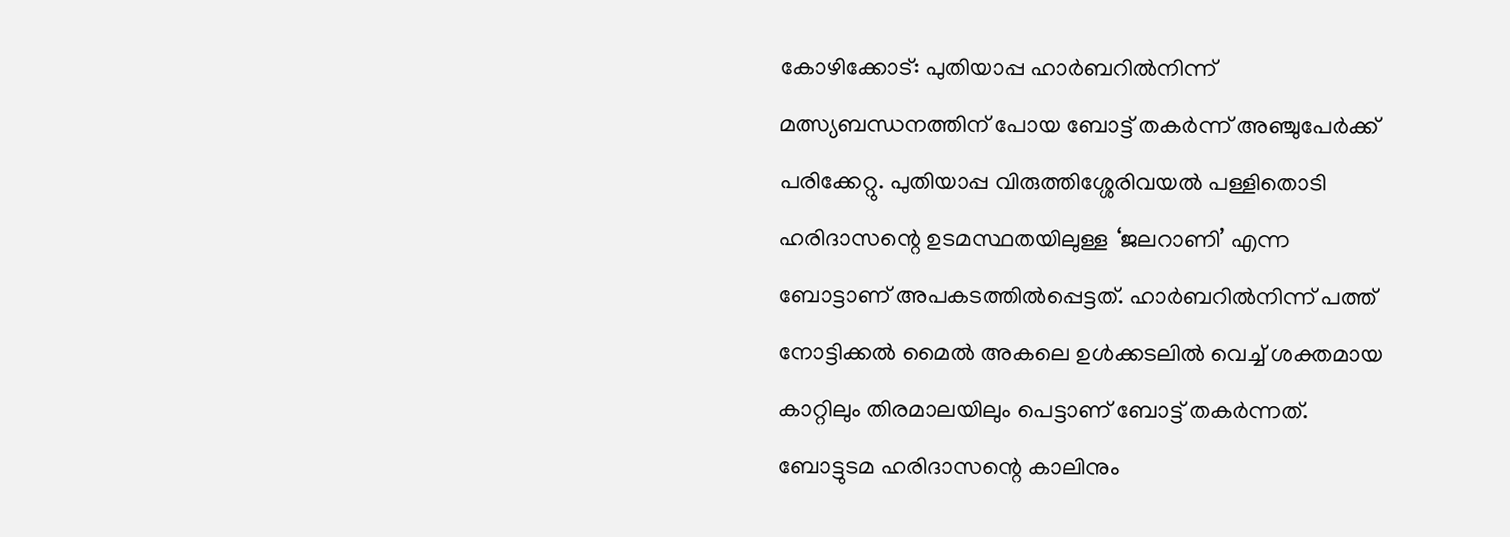കോഴിക്കോട്: പുതിയാപ്പ ഹാർബറിൽനിന്ന് മത്സ്യബന്ധനത്തിന് പോയ ബോട്ട് തകർന്ന് അഞ്ചുപേർക്ക് പരിക്കേറ്റു. പുതിയാപ്പ വിരുത്തിശ്ശേരിവയൽ പള്ളിതൊടി ഹരിദാസന്റെ ഉടമസ്ഥതയിലുള്ള ‘ജലറാണി’ എന്ന ബോട്ടാണ് അപകടത്തിൽപ്പെട്ടത്. ഹാർബറിൽനിന്ന് പത്ത് നോട്ടിക്കൽ മൈൽ അകലെ ഉൾക്കടലിൽ വെച്ച് ശക്തമായ കാറ്റിലും തിരമാലയിലും പെട്ടാണ് ബോട്ട് തകർന്നത്.
ബോട്ടുടമ ഹരിദാസന്റെ കാലിനും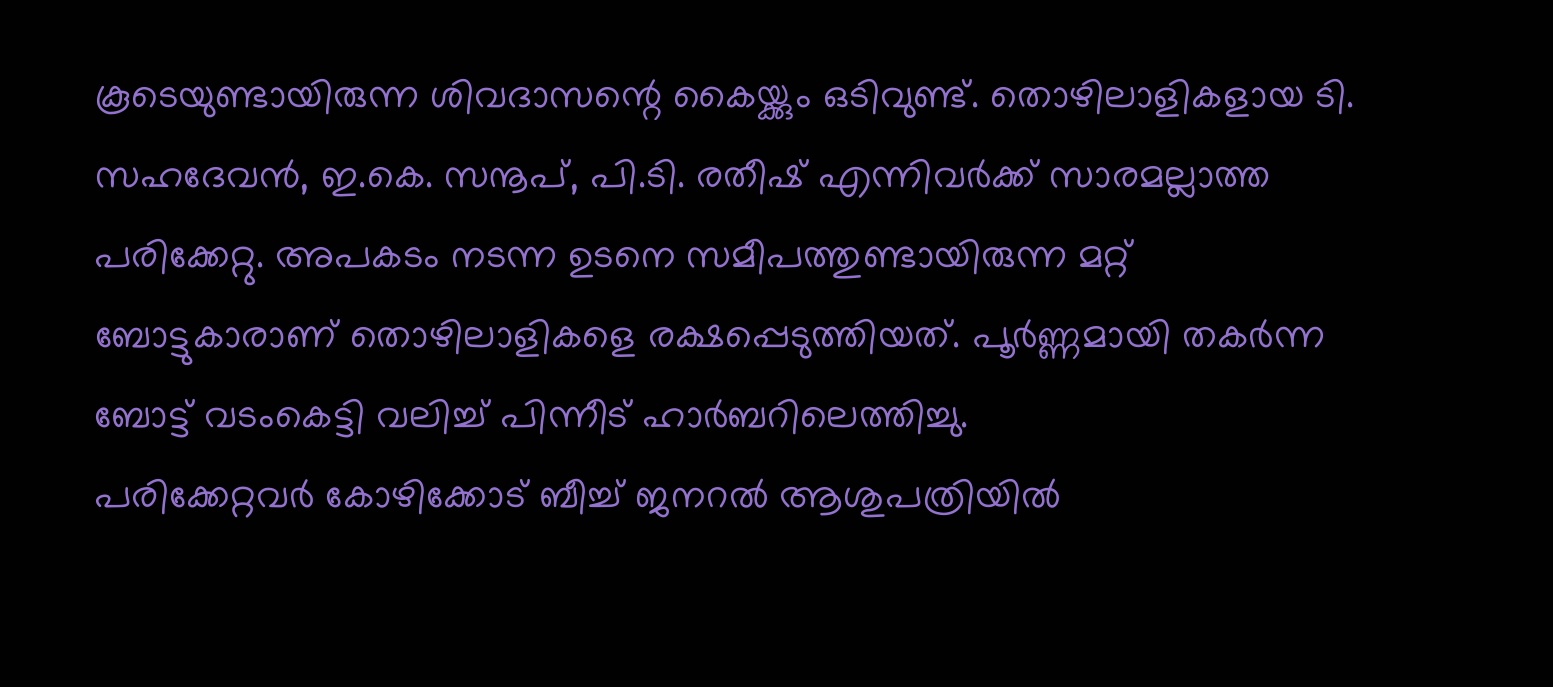കൂടെയുണ്ടായിരുന്ന ശിവദാസന്റെ കൈയ്ക്കും ഒടിവുണ്ട്. തൊഴിലാളികളായ ടി. സഹദേവൻ, ഇ.കെ. സനൂപ്, പി.ടി. രതീഷ് എന്നിവർക്ക് സാരമല്ലാത്ത പരിക്കേറ്റു. അപകടം നടന്ന ഉടനെ സമീപത്തുണ്ടായിരുന്ന മറ്റ് ബോട്ടുകാരാണ് തൊഴിലാളികളെ രക്ഷപ്പെടുത്തിയത്. പൂർണ്ണമായി തകർന്ന ബോട്ട് വടംകെട്ടി വലിച്ച് പിന്നീട് ഹാർബറിലെത്തിച്ചു.
പരിക്കേറ്റവർ കോഴിക്കോട് ബീച്ച് ജനറൽ ആശുപത്രിയിൽ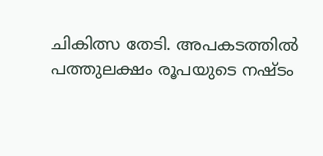ചികിത്സ തേടി. അപകടത്തിൽ പത്തുലക്ഷം രൂപയുടെ നഷ്ടം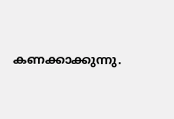കണക്കാക്കുന്നു.